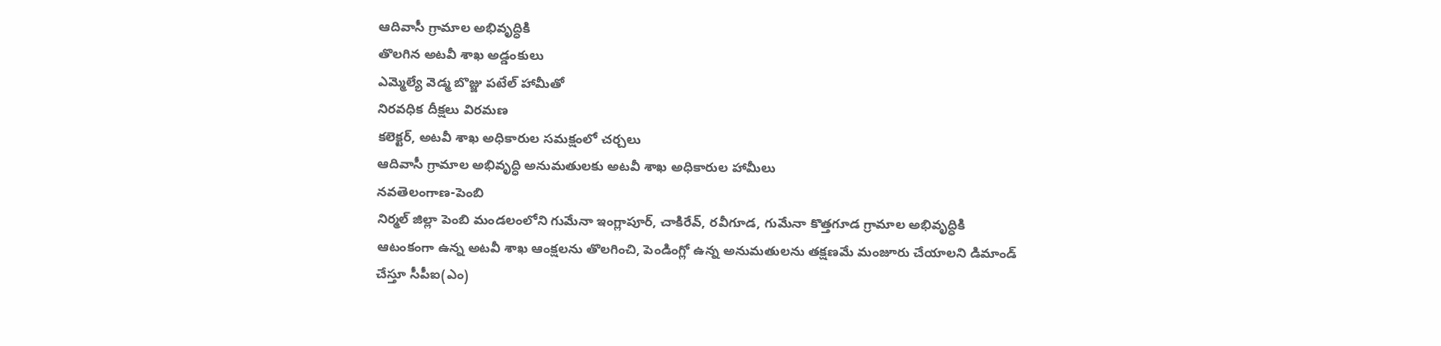ఆదివాసీ గ్రామాల అభివృద్ధికి
తొలగిన అటవీ శాఖ అడ్డంకులు
ఎమ్మెల్యే వెడ్మ బొజ్జు పటేల్ హామీతో
నిరవధిక దీక్షలు విరమణ
కలెక్టర్, అటవీ శాఖ అధికారుల సమక్షంలో చర్చలు
ఆదివాసీ గ్రామాల అభివృద్ధి అనుమతులకు అటవీ శాఖ అధికారుల హామీలు
నవతెలంగాణ-పెంబి
నిర్మల్ జిల్లా పెంబి మండలంలోని గుమేనా ఇంగ్లాపూర్, చాకిరేవ్, రవీగూడ, గుమేనా కొత్తగూడ గ్రామాల అభివృద్ధికి ఆటంకంగా ఉన్న అటవీ శాఖ ఆంక్షలను తొలగించి, పెండింగ్లో ఉన్న అనుమతులను తక్షణమే మంజూరు చేయాలని డిమాండ్ చేస్తూ సీపీఐ(ఎం)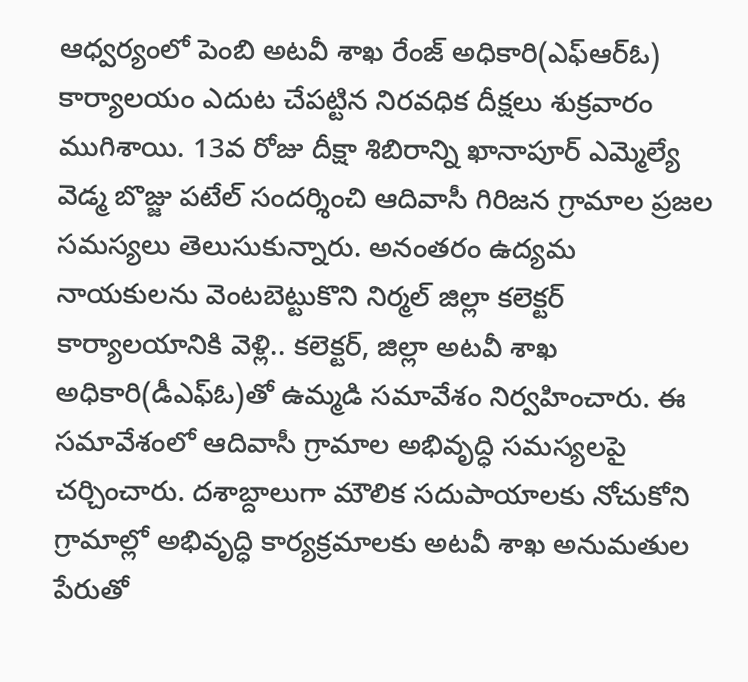ఆధ్వర్యంలో పెంబి అటవీ శాఖ రేంజ్ అధికారి(ఎఫ్ఆర్ఓ) కార్యాలయం ఎదుట చేపట్టిన నిరవధిక దీక్షలు శుక్రవారం ముగిశాయి. 13వ రోజు దీక్షా శిబిరాన్ని ఖానాపూర్ ఎమ్మెల్యే వెడ్మ బొజ్జు పటేల్ సందర్శించి ఆదివాసీ గిరిజన గ్రామాల ప్రజల సమస్యలు తెలుసుకున్నారు. అనంతరం ఉద్యమ నాయకులను వెంటబెట్టుకొని నిర్మల్ జిల్లా కలెక్టర్ కార్యాలయానికి వెళ్లి.. కలెక్టర్, జిల్లా అటవీ శాఖ అధికారి(డీఎఫ్ఓ)తో ఉమ్మడి సమావేశం నిర్వహించారు. ఈ సమావేశంలో ఆదివాసీ గ్రామాల అభివృద్ధి సమస్యలపై చర్చించారు. దశాబ్దాలుగా మౌలిక సదుపాయాలకు నోచుకోని గ్రామాల్లో అభివృద్ధి కార్యక్రమాలకు అటవీ శాఖ అనుమతుల పేరుతో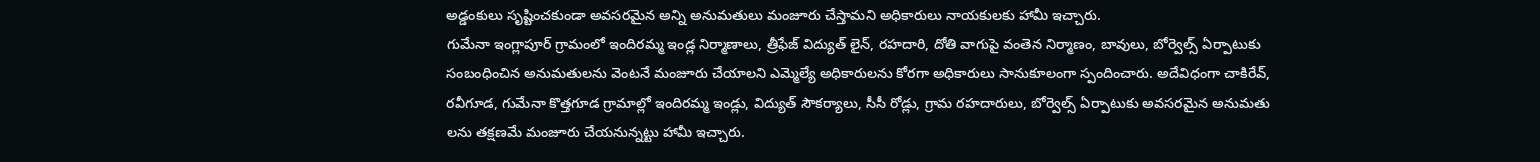అడ్డంకులు సృష్టించకుండా అవసరమైన అన్ని అనుమతులు మంజూరు చేస్తామని అధికారులు నాయకులకు హామీ ఇచ్చారు.
గుమేనా ఇంగ్లాపూర్ గ్రామంలో ఇందిరమ్మ ఇండ్ల నిర్మాణాలు, త్రీఫేజ్ విద్యుత్ లైన్, రహదారి, దోతి వాగుపై వంతెన నిర్మాణం, బావులు, బోర్వెల్స్ ఏర్పాటుకు సంబంధించిన అనుమతులను వెంటనే మంజూరు చేయాలని ఎమ్మెల్యే అధికారులను కోరగా అధికారులు సానుకూలంగా స్పందించారు. అదేవిధంగా చాకిరేవ్, రవీగూడ, గుమేనా కొత్తగూడ గ్రామాల్లో ఇందిరమ్మ ఇండ్లు, విద్యుత్ సౌకర్యాలు, సీసీ రోడ్లు, గ్రామ రహదారులు, బోర్వెల్స్ ఏర్పాటుకు అవసరమైన అనుమతు లను తక్షణమే మంజూరు చేయనున్నట్టు హామీ ఇచ్చారు.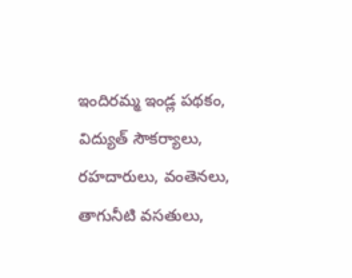ఇందిరమ్మ ఇండ్ల పథకం, విద్యుత్ సౌకర్యాలు, రహదారులు, వంతెనలు, తాగునీటి వసతులు,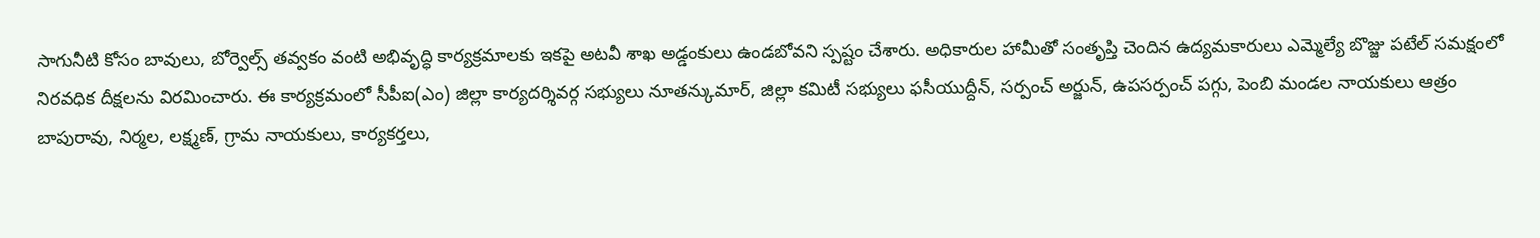సాగునీటి కోసం బావులు, బోర్వెల్స్ తవ్వకం వంటి అభివృద్ధి కార్యక్రమాలకు ఇకపై అటవీ శాఖ అడ్డంకులు ఉండబోవని స్పష్టం చేశారు. అధికారుల హామీతో సంతృప్తి చెందిన ఉద్యమకారులు ఎమ్మెల్యే బొజ్జు పటేల్ సమక్షంలో నిరవధిక దీక్షలను విరమించారు. ఈ కార్యక్రమంలో సీపీఐ(ఎం) జిల్లా కార్యదర్శివర్గ సభ్యులు నూతన్కుమార్, జిల్లా కమిటీ సభ్యులు ఫసీయుద్దీన్, సర్పంచ్ అర్జున్, ఉపసర్పంచ్ పగ్గు, పెంబి మండల నాయకులు ఆత్రం బాపురావు, నిర్మల, లక్ష్మణ్, గ్రామ నాయకులు, కార్యకర్తలు,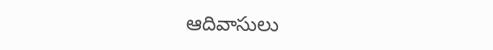ఆదివాసులు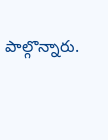పాల్గొన్నారు.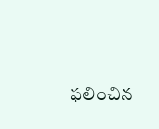ఫలించిన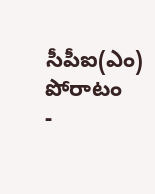సీపీఐ(ఎం) పోరాటం
-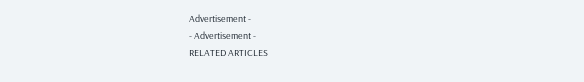Advertisement -
- Advertisement -
RELATED ARTICLES